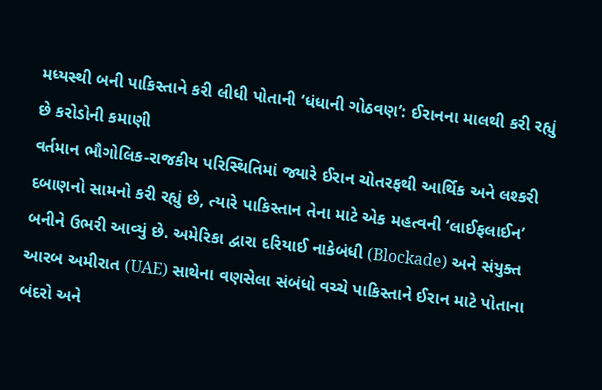મધ્યસ્થી બની પાકિસ્તાને કરી લીધી પોતાની ‘ધંધાની ગોઠવણ’: ઈરાનના માલથી કરી રહ્યું છે કરોડોની કમાણી
વર્તમાન ભૌગોલિક-રાજકીય પરિસ્થિતિમાં જ્યારે ઈરાન ચોતરફથી આર્થિક અને લશ્કરી દબાણનો સામનો કરી રહ્યું છે, ત્યારે પાકિસ્તાન તેના માટે એક મહત્વની ‘લાઈફલાઈન’ બનીને ઉભરી આવ્યું છે. અમેરિકા દ્વારા દરિયાઈ નાકેબંધી (Blockade) અને સંયુક્ત આરબ અમીરાત (UAE) સાથેના વણસેલા સંબંધો વચ્ચે પાકિસ્તાને ઈરાન માટે પોતાના બંદરો અને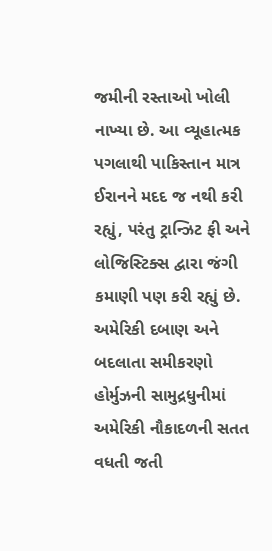જમીની રસ્તાઓ ખોલી નાખ્યા છે. આ વ્યૂહાત્મક પગલાથી પાકિસ્તાન માત્ર ઈરાનને મદદ જ નથી કરી રહ્યું, પરંતુ ટ્રાન્ઝિટ ફી અને લોજિસ્ટિક્સ દ્વારા જંગી કમાણી પણ કરી રહ્યું છે.
અમેરિકી દબાણ અને બદલાતા સમીકરણો
હોર્મુઝની સામુદ્રધુનીમાં અમેરિકી નૌકાદળની સતત વધતી જતી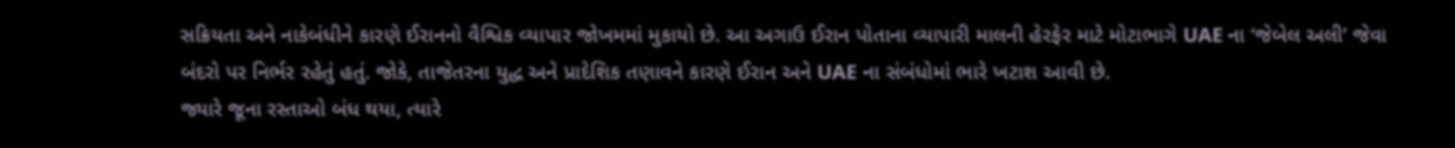સક્રિયતા અને નાકેબંધીને કારણે ઈરાનનો વૈશ્વિક વ્યાપાર જોખમમાં મુકાયો છે. આ અગાઉ ઈરાન પોતાના વ્યાપારી માલની હેરફેર માટે મોટાભાગે UAE ના ‘જેબેલ અલી’ જેવા બંદરો પર નિર્ભર રહેતું હતું. જોકે, તાજેતરના યુદ્ધ અને પ્રાદેશિક તણાવને કારણે ઈરાન અને UAE ના સંબંધોમાં ભારે ખટાશ આવી છે.
જ્યારે જૂના રસ્તાઓ બંધ થયા, ત્યારે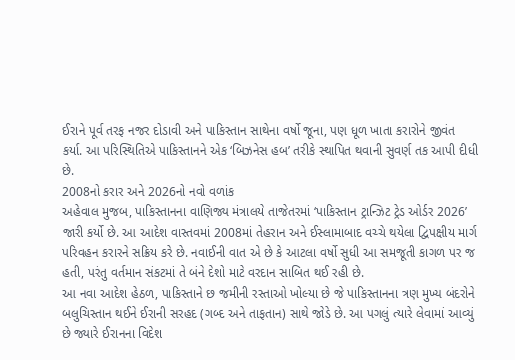ઈરાને પૂર્વ તરફ નજર દોડાવી અને પાકિસ્તાન સાથેના વર્ષો જૂના, પણ ધૂળ ખાતા કરારોને જીવંત કર્યા. આ પરિસ્થિતિએ પાકિસ્તાનને એક ‘બિઝનેસ હબ’ તરીકે સ્થાપિત થવાની સુવર્ણ તક આપી દીધી છે.
2008નો કરાર અને 2026નો નવો વળાંક
અહેવાલ મુજબ, પાકિસ્તાનના વાણિજ્ય મંત્રાલયે તાજેતરમાં ‘પાકિસ્તાન ટ્રાન્ઝિટ ટ્રેડ ઓર્ડર 2026’ જારી કર્યો છે. આ આદેશ વાસ્તવમાં 2008માં તેહરાન અને ઈસ્લામાબાદ વચ્ચે થયેલા દ્વિપક્ષીય માર્ગ પરિવહન કરારને સક્રિય કરે છે. નવાઈની વાત એ છે કે આટલા વર્ષો સુધી આ સમજૂતી કાગળ પર જ હતી, પરંતુ વર્તમાન સંકટમાં તે બંને દેશો માટે વરદાન સાબિત થઈ રહી છે.
આ નવા આદેશ હેઠળ, પાકિસ્તાને છ જમીની રસ્તાઓ ખોલ્યા છે જે પાકિસ્તાનના ત્રણ મુખ્ય બંદરોને બલુચિસ્તાન થઈને ઈરાની સરહદ (ગબ્દ અને તાફતાન) સાથે જોડે છે. આ પગલું ત્યારે લેવામાં આવ્યું છે જ્યારે ઈરાનના વિદેશ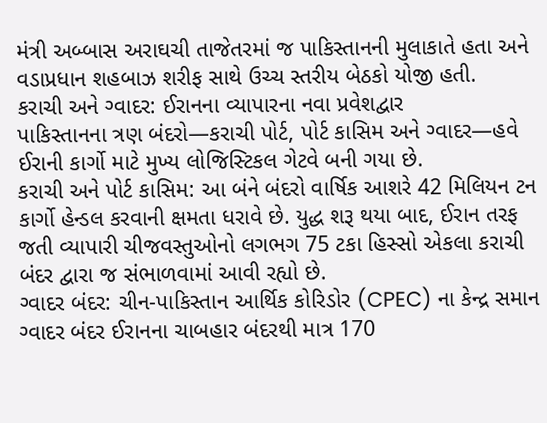મંત્રી અબ્બાસ અરાઘચી તાજેતરમાં જ પાકિસ્તાનની મુલાકાતે હતા અને વડાપ્રધાન શહબાઝ શરીફ સાથે ઉચ્ચ સ્તરીય બેઠકો યોજી હતી.
કરાચી અને ગ્વાદર: ઈરાનના વ્યાપારના નવા પ્રવેશદ્વાર
પાકિસ્તાનના ત્રણ બંદરો—કરાચી પોર્ટ, પોર્ટ કાસિમ અને ગ્વાદર—હવે ઈરાની કાર્ગો માટે મુખ્ય લોજિસ્ટિકલ ગેટવે બની ગયા છે.
કરાચી અને પોર્ટ કાસિમ: આ બંને બંદરો વાર્ષિક આશરે 42 મિલિયન ટન કાર્ગો હેન્ડલ કરવાની ક્ષમતા ધરાવે છે. યુદ્ધ શરૂ થયા બાદ, ઈરાન તરફ જતી વ્યાપારી ચીજવસ્તુઓનો લગભગ 75 ટકા હિસ્સો એકલા કરાચી બંદર દ્વારા જ સંભાળવામાં આવી રહ્યો છે.
ગ્વાદર બંદર: ચીન-પાકિસ્તાન આર્થિક કોરિડોર (CPEC) ના કેન્દ્ર સમાન ગ્વાદર બંદર ઈરાનના ચાબહાર બંદરથી માત્ર 170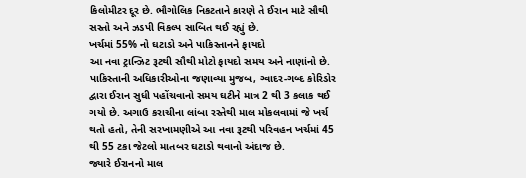કિલોમીટર દૂર છે. ભૌગોલિક નિકટતાને કારણે તે ઈરાન માટે સૌથી સસ્તો અને ઝડપી વિકલ્પ સાબિત થઈ રહ્યું છે.
ખર્ચમાં 55% નો ઘટાડો અને પાકિસ્તાનને ફાયદો
આ નવા ટ્રાન્ઝિટ રૂટથી સૌથી મોટો ફાયદો સમય અને નાણાંનો છે. પાકિસ્તાની અધિકારીઓના જણાવ્યા મુજબ, ગ્વાદર-ગબ્દ કોરિડોર દ્વારા ઈરાન સુધી પહોંચવાનો સમય ઘટીને માત્ર 2 થી 3 કલાક થઈ ગયો છે. અગાઉ કરાચીના લાંબા રસ્તેથી માલ મોકલવામાં જે ખર્ચ થતો હતો, તેની સરખામણીએ આ નવા રૂટથી પરિવહન ખર્ચમાં 45 થી 55 ટકા જેટલો માતબર ઘટાડો થવાનો અંદાજ છે.
જ્યારે ઈરાનનો માલ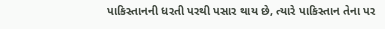પાકિસ્તાનની ધરતી પરથી પસાર થાય છે, ત્યારે પાકિસ્તાન તેના પર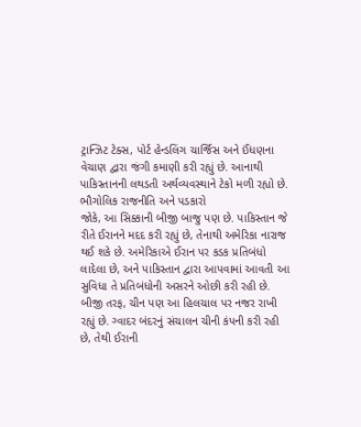ટ્રાન્ઝિટ ટેક્સ, પોર્ટ હેન્ડલિંગ ચાર્જિસ અને ઈંધણના વેચાણ દ્વારા જંગી કમાણી કરી રહ્યું છે. આનાથી પાકિસ્તાનની લથડતી અર્થવ્યવસ્થાને ટેકો મળી રહ્યો છે.
ભૌગોલિક રાજનીતિ અને પડકારો
જોકે, આ સિક્કાની બીજી બાજુ પણ છે. પાકિસ્તાન જે રીતે ઈરાનને મદદ કરી રહ્યું છે, તેનાથી અમેરિકા નારાજ થઈ શકે છે. અમેરિકાએ ઈરાન પર કડક પ્રતિબંધો લાદેલા છે, અને પાકિસ્તાન દ્વારા આપવામાં આવતી આ સુવિધા તે પ્રતિબંધોની અસરને ઓછી કરી રહી છે.
બીજી તરફ, ચીન પણ આ હિલચાલ પર નજર રાખી રહ્યું છે. ગ્વાદર બંદરનું સંચાલન ચીની કંપની કરી રહી છે, તેથી ઈરાની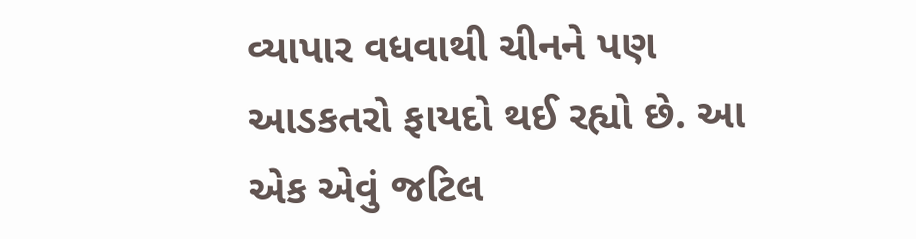વ્યાપાર વધવાથી ચીનને પણ આડકતરો ફાયદો થઈ રહ્યો છે. આ એક એવું જટિલ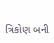ત્રિકોણ બની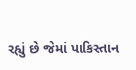રહ્યું છે જેમાં પાકિસ્તાન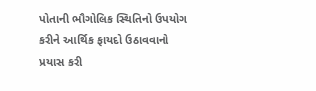પોતાની ભૌગોલિક સ્થિતિનો ઉપયોગ કરીને આર્થિક ફાયદો ઉઠાવવાનો પ્રયાસ કરી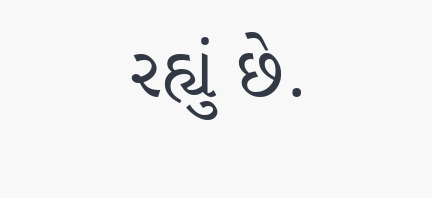રહ્યું છે.